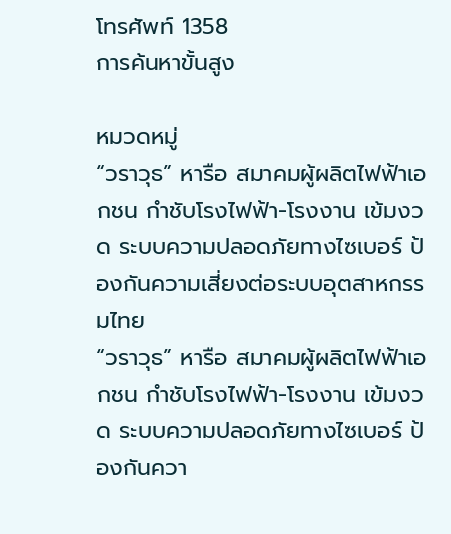โทรศัพท์ 1358
การค้นหาขั้นสูง

หมวดหมู่
“วราวุธ” หารือ สมาคมผู้ผลิตไฟฟ้าเอกชน กำชับโรงไฟฟ้า-โรงงาน เข้มงวด ระบบความปลอดภัยทางไซเบอร์ ป้องกันความเสี่ยงต่อระบบอุตสาหกรรมไทย
“วราวุธ” หารือ สมาคมผู้ผลิตไฟฟ้าเอกชน กำชับโรงไฟฟ้า-โรงงาน เข้มงวด ระบบความปลอดภัยทางไซเบอร์ ป้องกันควา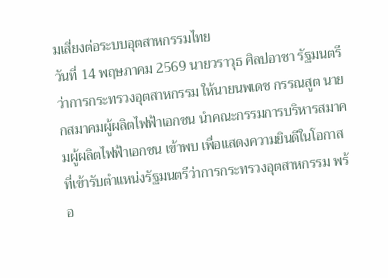มเสี่ยงต่อระบบอุตสาหกรรมไทย
วันที่ 14 พฤษภาคม 2569 นายวราวุธ ศิลปอาชา รัฐมนตรีว่าการกระทรวงอุตสาหกรรม ให้นายนพเดช กรรณสูต นายกสมาคมผู้ผลิตไฟฟ้าเอกชน นำคณะกรรมการบริหารสมาคมผู้ผลิตไฟฟ้าเอกชน เข้าพบ เพื่อแสดงความยินดีในโอกาสที่เข้ารับตำแหน่งรัฐมนตรีว่าการกระทรวงอุตสาหกรรม พร้อ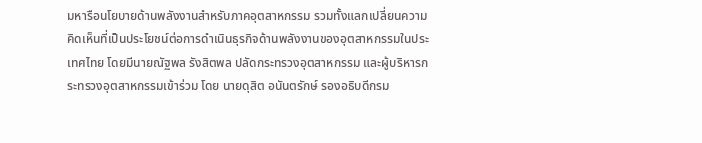มหารือนโยบายด้านพลังงานสำหรับภาคอุตสาหกรรม รวมทั้งแลกเปลี่ยนความคิดเห็นที่เป็นประโยชน์ต่อการดำเนินธุรกิจด้านพลังงานของอุตสาหกรรมในประเทศไทย โดยมีนายณัฐพล รังสิตพล ปลัดกระทรวงอุตสาหกรรม และผู้บริหารกระทรวงอุตสาหกรรมเข้าร่วม โดย นายดุสิต อนันตรักษ์ รองอธิบดีกรม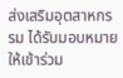ส่งเสริมอุตสาหกรรม ได้รับมอบหมายให้เข้าร่วม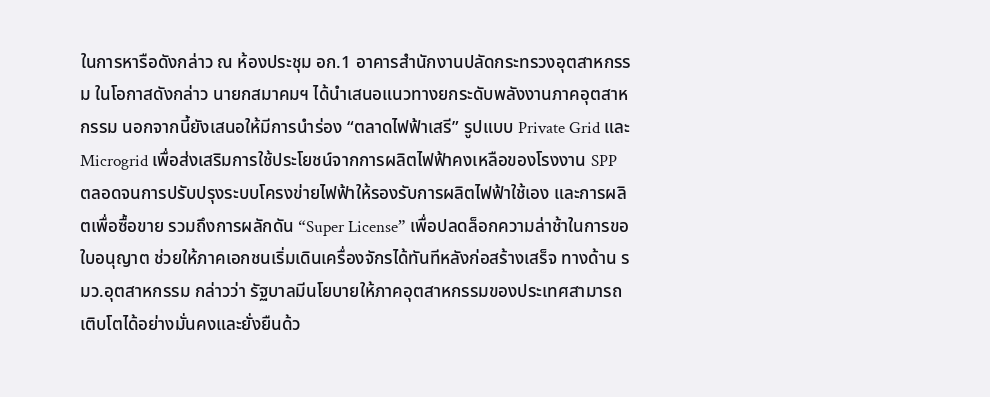ในการหารือดังกล่าว ณ ห้องประชุม อก.1 อาคารสํานักงานปลัดกระทรวงอุตสาหกรรม ในโอกาสดังกล่าว นายกสมาคมฯ ได้นำเสนอแนวทางยกระดับพลังงานภาคอุตสาหกรรม นอกจากนี้ยังเสนอให้มีการนำร่อง “ตลาดไฟฟ้าเสรี” รูปแบบ Private Grid และ Microgrid เพื่อส่งเสริมการใช้ประโยชน์จากการผลิตไฟฟ้าคงเหลือของโรงงาน SPP ตลอดจนการปรับปรุงระบบโครงข่ายไฟฟ้าให้รองรับการผลิตไฟฟ้าใช้เอง และการผลิตเพื่อซื้อขาย รวมถึงการผลักดัน “Super License” เพื่อปลดล็อกความล่าช้าในการขอใบอนุญาต ช่วยให้ภาคเอกชนเริ่มเดินเครื่องจักรได้ทันทีหลังก่อสร้างเสร็จ ทางด้าน รมว.อุตสาหกรรม กล่าวว่า รัฐบาลมีนโยบายให้ภาคอุตสาหกรรมของประเทศสามารถเติบโตได้อย่างมั่นคงและยั่งยืนด้ว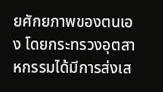ยศักยภาพของตนเอง โดยกระทรวงอุตสาหกรรมได้มีการส่งเส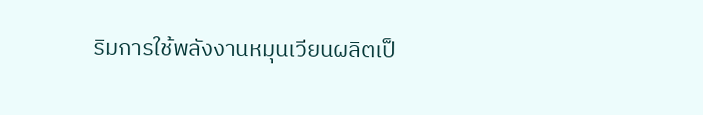ริมการใช้พลังงานหมุนเวียนผลิตเป็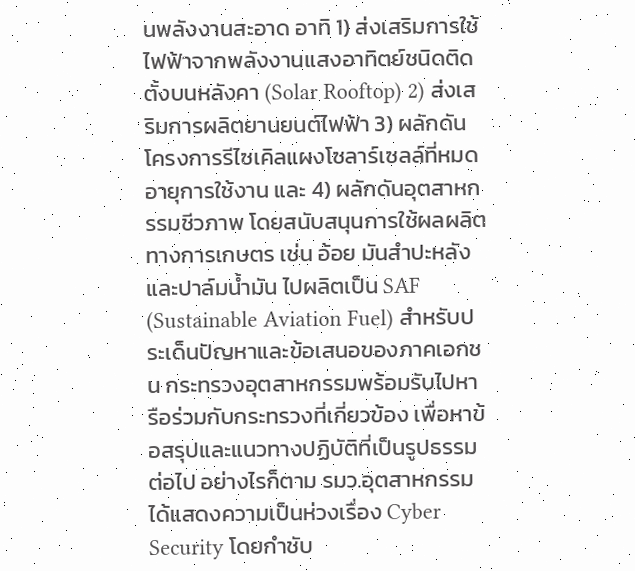นพลังงานสะอาด อาทิ 1) ส่งเสริมการใช้ไฟฟ้าจากพลังงานแสงอาทิตย์ชนิดติดตั้งบนหลังคา (Solar Rooftop) 2) ส่งเสริมการผลิตยานยนต์ไฟฟ้า 3) ผลักดันโครงการรีไซเคิลแผงโซลาร์เซลล์ที่หมดอายุการใช้งาน และ 4) ผลักดันอุตสาหกรรมชีวภาพ โดยสนับสนุนการใช้ผลผลิตทางการเกษตร เช่น อ้อย มันสำปะหลัง และปาล์มน้ำมัน ไปผลิตเป็น SAF (Sustainable Aviation Fuel) สำหรับประเด็นปัญหาและข้อเสนอของภาคเอกชน กระทรวงอุตสาหกรรมพร้อมรับไปหารือร่วมกับกระทรวงที่เกี่ยวข้อง เพื่อหาข้อสรุปและแนวทางปฏิบัติที่เป็นรูปธรรมต่อไป อย่างไรก็ตาม รมว.อุตสาหกรรม ได้แสดงความเป็นห่วงเรื่อง Cyber Security โดยกำชับ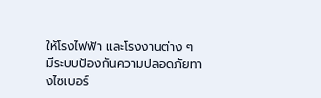ให้โรงไฟฟ้า และโรงงานต่าง ๆ มีระบบป้องกันความปลอดภัยทางไซเบอร์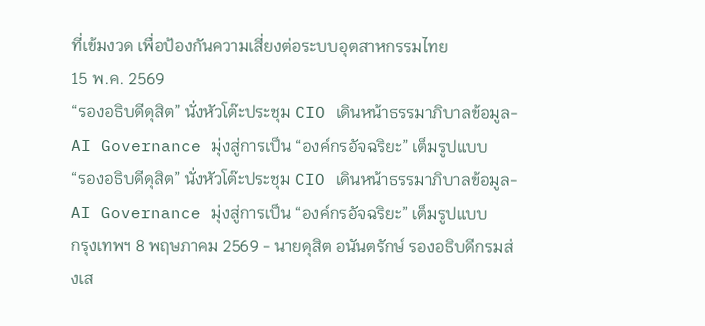ที่เข้มงวด เพื่อป้องกันความเสี่ยงต่อระบบอุตสาหกรรมไทย
15 พ.ค. 2569
“รองอธิบดีดุสิต” นั่งหัวโต๊ะประชุม CIO เดินหน้าธรรมาภิบาลข้อมูล-AI Governance มุ่งสู่การเป็น “องค์กรอัจฉริยะ” เต็มรูปแบบ
“รองอธิบดีดุสิต” นั่งหัวโต๊ะประชุม CIO เดินหน้าธรรมาภิบาลข้อมูล-AI Governance มุ่งสู่การเป็น “องค์กรอัจฉริยะ” เต็มรูปแบบ
กรุงเทพฯ 8 พฤษภาคม 2569 - นายดุสิต อนันตรักษ์ รองอธิบดีกรมส่งเส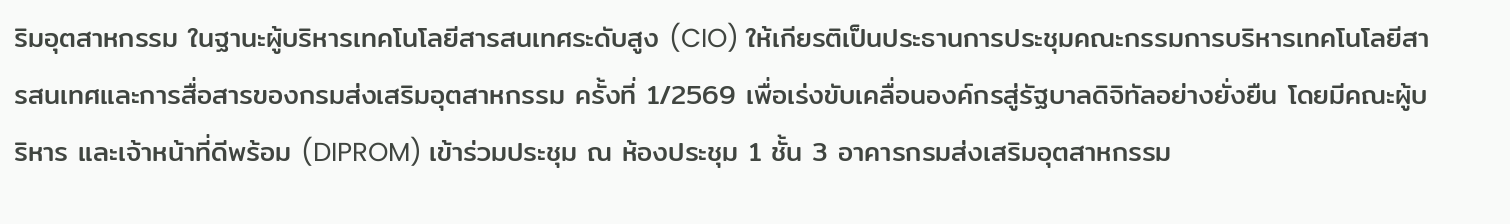ริมอุตสาหกรรม ในฐานะผู้บริหารเทคโนโลยีสารสนเทศระดับสูง (CIO) ให้เกียรติเป็นประธานการประชุมคณะกรรมการบริหารเทคโนโลยีสารสนเทศและการสื่อสารของกรมส่งเสริมอุตสาหกรรม ครั้งที่ 1/2569 เพื่อเร่งขับเคลื่อนองค์กรสู่รัฐบาลดิจิทัลอย่างยั่งยืน โดยมีคณะผู้บริหาร และเจ้าหน้าที่ดีพร้อม (DIPROM) เข้าร่วมประชุม ณ ห้องประชุม 1 ชั้น 3 อาคารกรมส่งเสริมอุตสาหกรรม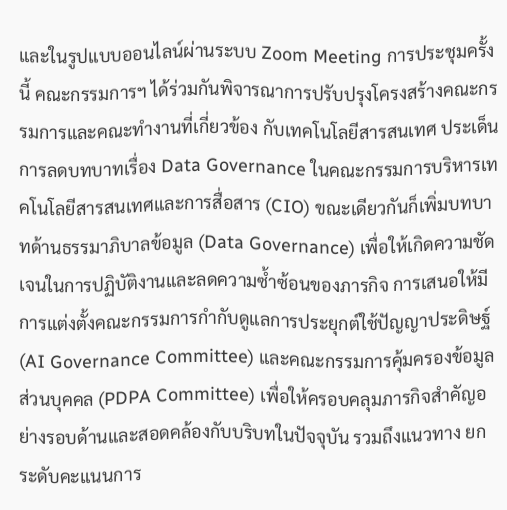และในรูปแบบออนไลน์ผ่านระบบ Zoom Meeting การประชุมครั้งนี้ คณะกรรมการฯ ได้ร่วมกันพิจารณาการปรับปรุงโครงสร้างคณะกรรมการและคณะทำงานที่เกี่ยวข้อง กับเทคโนโลยีสารสนเทศ ประเด็นการลดบทบาทเรื่อง Data Governance ในคณะกรรมการบริหารเทคโนโลยีสารสนเทศและการสื่อสาร (CIO) ขณะเดียวกันก็เพิ่มบทบาทด้านธรรมาภิบาลข้อมูล (Data Governance) เพื่อให้เกิดความชัดเจนในการปฏิบัติงานและลดความซ้ำซ้อนของภารกิจ การเสนอให้มีการแต่งตั้งคณะกรรมการกำกับดูแลการประยุกต์ใช้ปัญญาประดิษฐ์ (AI Governance Committee) และคณะกรรมการคุ้มครองข้อมูลส่วนบุคคล (PDPA Committee) เพื่อให้ครอบคลุมภารกิจสำคัญอย่างรอบด้านและสอดคล้องกับบริบทในปัจจุบัน รวมถึงแนวทาง ยกระดับคะแนนการ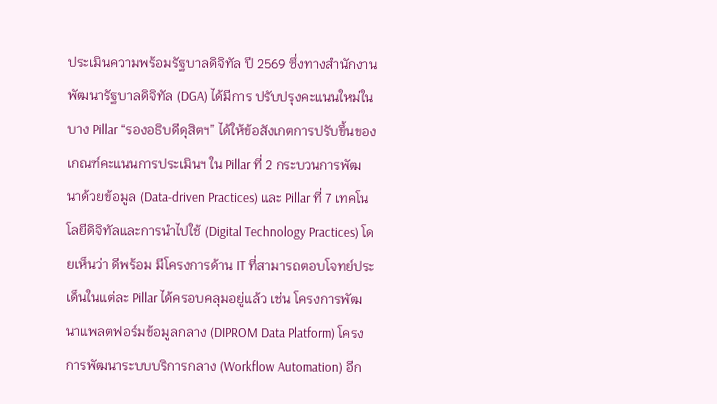ประเมินความพร้อมรัฐบาลดิจิทัล ปี 2569 ซึ่งทางสำนักงานพัฒนารัฐบาลดิจิทัล (DGA) ได้มีการ ปรับปรุงคะแนนใหม่ในบาง Pillar “รองอธิบดีดุสิตฯ” ได้ให้ข้อสังเกตการปรับขึ้นของเกณฑ์คะแนนการประเมินฯ ใน Pillar ที่ 2 กระบวนการพัฒนาด้วยข้อมูล (Data-driven Practices) และ Pillar ที่ 7 เทคโนโลยีดิจิทัลและการนำไปใช้ (Digital Technology Practices) โดยเห็นว่า ดีพร้อม มีโครงการด้าน IT ที่สามารถตอบโจทย์ประเด็นในแต่ละ Pillar ได้ครอบคลุมอยู่แล้ว เช่น โครงการพัฒนาแพลตฟอร์มข้อมูลกลาง (DIPROM Data Platform) โครงการพัฒนาระบบบริการกลาง (Workflow Automation) อีก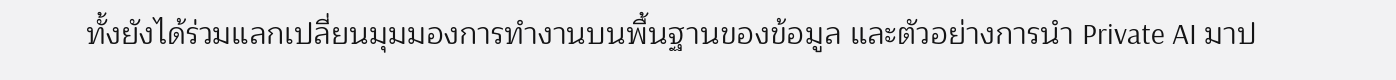ทั้งยังได้ร่วมแลกเปลี่ยนมุมมองการทำงานบนพื้นฐานของข้อมูล และตัวอย่างการนำ Private AI มาป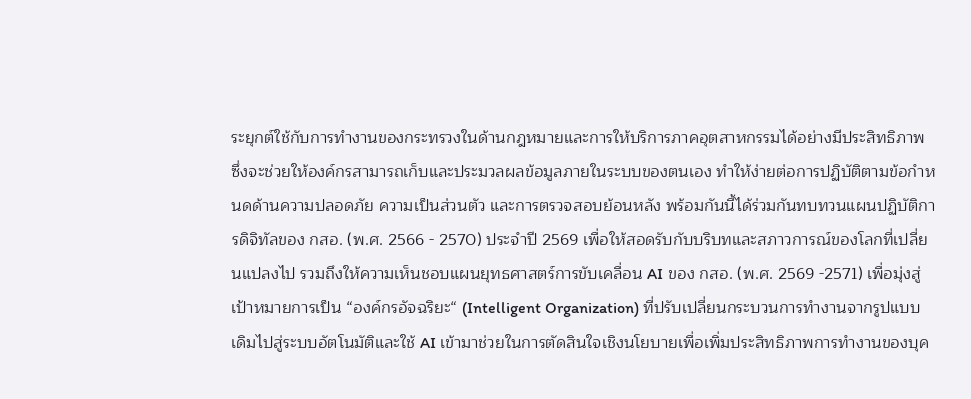ระยุกต์ใช้กับการทำงานของกระทรวงในด้านกฎหมายและการให้บริการภาคอุตสาหกรรมได้อย่างมีประสิทธิภาพ ซึ่งจะช่วยให้องค์กรสามารถเก็บและประมวลผลข้อมูลภายในระบบของตนเอง ทำให้ง่ายต่อการปฏิบัติตามข้อกำหนดด้านความปลอดภัย ความเป็นส่วนตัว และการตรวจสอบย้อนหลัง พร้อมกันนี้ได้ร่วมกันทบทวนแผนปฏิบัติการดิจิทัลของ กสอ. (พ.ศ. 2566 - 2570) ประจำปี 2569 เพื่อให้สอดรับกับบริบทและสภาวการณ์ของโลกที่เปลี่ยนแปลงไป รวมถึงให้ความเห็นชอบแผนยุทธศาสตร์การขับเคลื่อน AI ของ กสอ. (พ.ศ. 2569 -2571) เพื่อมุ่งสู่เป้าหมายการเป็น “องค์กรอัจฉริยะ“ (Intelligent Organization) ที่ปรับเปลี่ยนกระบวนการทำงานจากรูปแบบเดิมไปสู่ระบบอัตโนมัติและใช้ AI เข้ามาช่วยในการตัดสินใจเชิงนโยบายเพื่อเพิ่มประสิทธิภาพการทำงานของบุค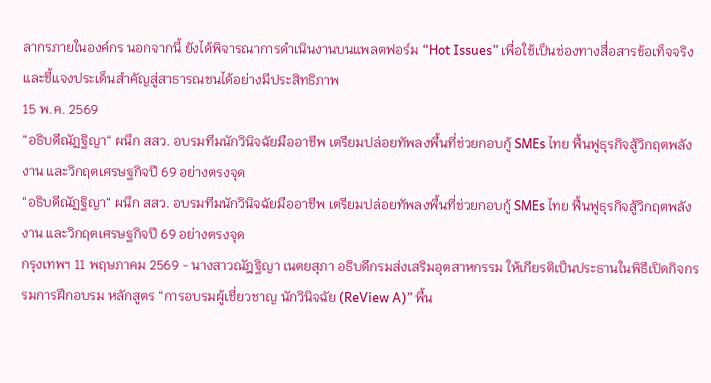ลากรภายในองค์กร นอกจากนี้ ยังได้พิจารณาการดำเนินงานบนแพลตฟอร์ม “Hot Issues” เพื่อใช้เป็นช่องทางสื่อสารข้อเท็จจริงและชี้แจงประเด็นสำคัญสู่สาธารณชนได้อย่างมีประสิทธิภาพ
15 พ.ค. 2569
“อธิบดีณัฏฐิญา“ ผนึก สสว. อบรมทีมนักวินิจฉัยมืออาชีพ เตรียมปล่อยทัพลงพื้นที่ช่วยกอบกู้ SMEs ไทย ฟื้นฟูธุรกิจสู้วิกฤตพลังงาน และวิกฤตเศรษฐกิจปี 69 อย่างตรงจุด
“อธิบดีณัฏฐิญา“ ผนึก สสว. อบรมทีมนักวินิจฉัยมืออาชีพ เตรียมปล่อยทัพลงพื้นที่ช่วยกอบกู้ SMEs ไทย ฟื้นฟูธุรกิจสู้วิกฤตพลังงาน และวิกฤตเศรษฐกิจปี 69 อย่างตรงจุด
กรุงเทพฯ 11 พฤษภาคม 2569 - นางสาวณัฎฐิญา เนตยสุภา อธิบดีกรมส่งเสริมอุตสาหกรรม ให้เกียรติเป็นประธานในพิธีเปิดกิจกรรมการฝึกอบรม หลักสูตร “การอบรมผู้เชี่ยวชาญ นักวินิจฉัย (ReView A)” พื้น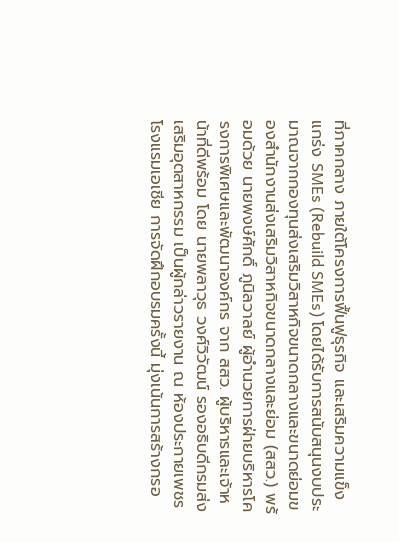ที่ภาคกลาง ภายใต้โครงการฟื้นฟูธุรกิจ และเสริมความแข็งแกร่ง SMEs (Rebuild SMEs) โดยได้รับการสนับสนุนงบประมาณจากกองทุนส่งเสริมวิสาหกิจขนาดกลางและขนาดย่อมของสำนักงานส่งเสริมวิสาหกิจขนาดกลางและย่อม (สสว.) พร้อมด้วย นายพงษ์ศักดิ์ ภูนิลวาลย์ ผู้อำนวยการฝ่ายบริหารโครงการพิเศษและพัฒนาองค์กร จาก สสว. ผู้บริหารและเจ้าหน้าที่ดีพร้อม โดย นายพลาวุธ วงศ์วิวัฒน์ รองอธิบดีกรมส่งเสริมอุตสาหกรรม เป็นผู้กล่าวรายงาน ณ ห้องประกายเพชร โรงแรมเอเชีย การจัดฝึกอบรมครั้งนี้ มุ่งเน้นการสร้างกรอ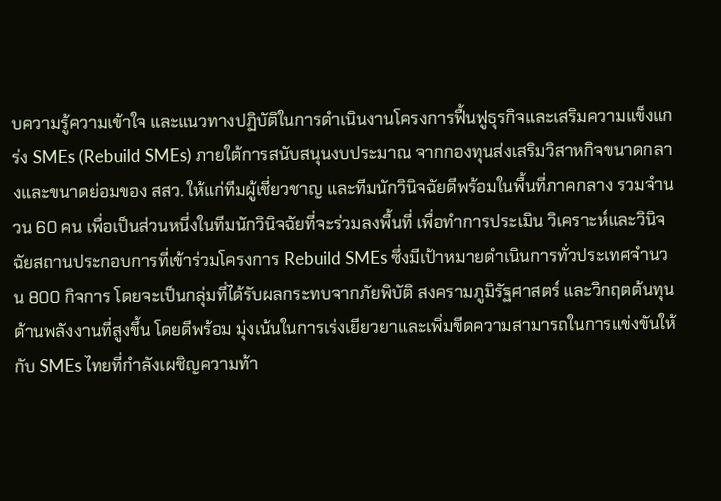บความรู้ความเข้าใจ และแนวทางปฏิบัติในการดำเนินงานโครงการฟื้นฟูธุรกิจและเสริมความแข็งแกร่ง SMEs (Rebuild SMEs) ภายใต้การสนับสนุนงบประมาณ จากกองทุนส่งเสริมวิสาหกิจขนาดกลางและขนาดย่อมของ สสว. ให้แก่ทีมผู้เชี่ยวชาญ และทีมนักวินิจฉัยดีพร้อมในพื้นที่ภาคกลาง รวมจำนวน 60 คน เพื่อเป็นส่วนหนึ่งในทีมนักวินิจฉัยที่จะร่วมลงพื้นที่ เพื่อทำการประเมิน วิเคราะห์และวินิจฉัยสถานประกอบการที่เข้าร่วมโครงการ Rebuild SMEs ซึ่งมีเป้าหมายดำเนินการทั่วประเทศจำนวน 800 กิจการ โดยจะเป็นกลุ่มที่ได้รับผลกระทบจากภัยพิบัติ สงครามภูมิรัฐศาสตร์ และวิกฤตต้นทุนด้านพลังงานที่สูงขึ้น โดยดีพร้อม มุ่งเน้นในการเร่งเยียวยาและเพิ่มขีดความสามารถในการแข่งขันให้กับ SMEs ไทยที่กำลังเผชิญความท้า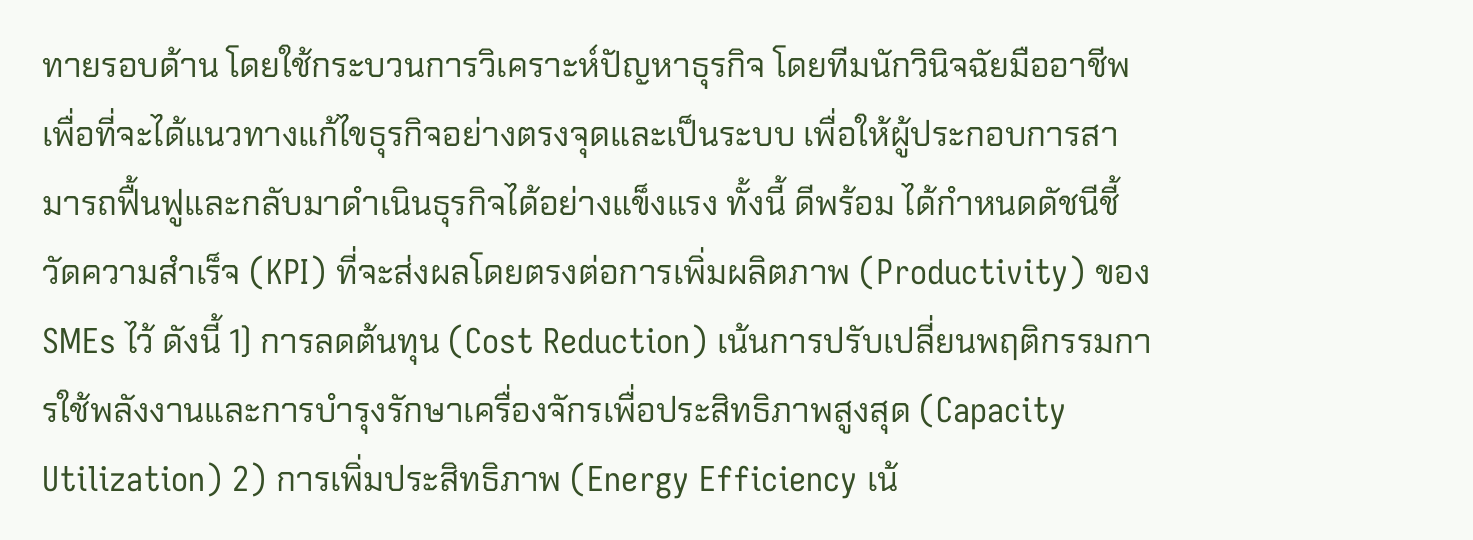ทายรอบด้าน โดยใช้กระบวนการวิเคราะห์ปัญหาธุรกิจ โดยทีมนักวินิจฉัยมืออาชีพ เพื่อที่จะได้แนวทางแก้ไขธุรกิจอย่างตรงจุดและเป็นระบบ เพื่อให้ผู้ประกอบการสามารถฟื้นฟูและกลับมาดำเนินธุรกิจได้อย่างแข็งแรง ทั้งนี้ ดีพร้อม ได้กำหนดดัชนีชี้วัดความสำเร็จ (KPI) ที่จะส่งผลโดยตรงต่อการเพิ่มผลิตภาพ (Productivity) ของ SMEs ไว้ ดังนี้ 1) การลดต้นทุน (Cost Reduction) เน้นการปรับเปลี่ยนพฤติกรรมการใช้พลังงานและการบำรุงรักษาเครื่องจักรเพื่อประสิทธิภาพสูงสุด (Capacity Utilization) 2) การเพิ่มประสิทธิภาพ (Energy Efficiency เน้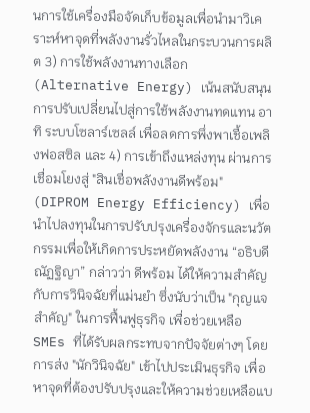นการใช้เครื่องมือจัดเก็บข้อมูลเพื่อนำมาวิเคราะห์หาจุดที่พลังงานรั่วไหลในกระบวนการผลิต 3) การใช้พลังงานทางเลือก (Alternative Energy) เน้นสนับสนุนการปรับเปลี่ยนไปสู่การใช้พลังงานทดแทน อาทิ ระบบโซลาร์เซลล์ เพื่อลดการพึ่งพาเชื้อเพลิงฟอสซิล และ 4) การเข้าถึงแหล่งทุน ผ่านการเชื่อมโยงสู่ "สินเชื่อพลังงานดีพร้อม" (DIPROM Energy Efficiency) เพื่อนำไปลงทุนในการปรับปรุงเครื่องจักรและนวัตกรรมเพื่อให้เกิดการประหยัดพลังงาน “อธิบดีณัฏฐิญา” กล่าวว่า ดีพร้อม ได้ให้ความสำคัญกับการวินิจฉัยที่แม่นยำ ซึ่งนับว่าเป็น "กุญแจสำคัญ" ในการฟื้นฟูธุรกิจ เพื่อช่วยเหลือ SMEs ที่ได้รับผลกระทบจากปัจจัยต่างๆ โดยการส่ง "นักวินิจฉัย" เข้าไปประเมินธุรกิจ เพื่อหาจุดที่ต้องปรับปรุงและให้ความช่วยเหลือแบ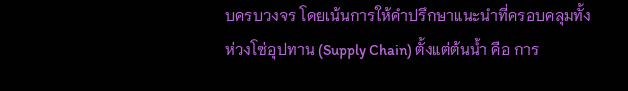บครบวงจร โดยเน้นการให้คำปรึกษาแนะนำที่ครอบคลุมทั้งห่วงโซ่อุปทาน (Supply Chain) ตั้งแต่ต้นน้ำ คือ การ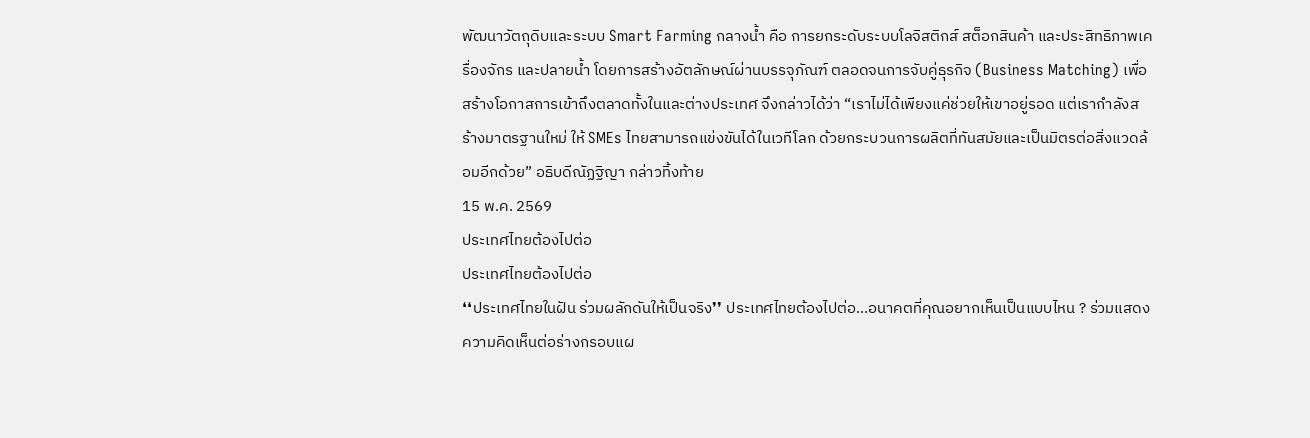พัฒนาวัตถุดิบและระบบ Smart Farming กลางน้ำ คือ การยกระดับระบบโลจิสติกส์ สต็อกสินค้า และประสิทธิภาพเครื่องจักร และปลายน้ำ โดยการสร้างอัตลักษณ์ผ่านบรรจุภัณฑ์ ตลอดจนการจับคู่ธุรกิจ (Business Matching) เพื่อสร้างโอกาสการเข้าถึงตลาดทั้งในและต่างประเทศ จึงกล่าวได้ว่า “เราไม่ได้เพียงแค่ช่วยให้เขาอยู่รอด แต่เรากำลังสร้างมาตรฐานใหม่ ให้ SMEs ไทยสามารถแข่งขันได้ในเวทีโลก ด้วยกระบวนการผลิตที่ทันสมัยและเป็นมิตรต่อสิ่งแวดล้อมอีกด้วย” อธิบดีณัฏฐิญา กล่าวทิ้งท้าย
15 พ.ค. 2569
ประเทศไทยต้องไปต่อ
ประเทศไทยต้องไปต่อ
❛❛ประเทศไทยในฝัน ร่วมผลักดันให้เป็นจริง❜❜ ประเทศไทยต้องไปต่อ...อนาคตที่คุณอยากเห็นเป็นแบบไหน ? ร่วมแสดงความคิดเห็นต่อร่างกรอบแผ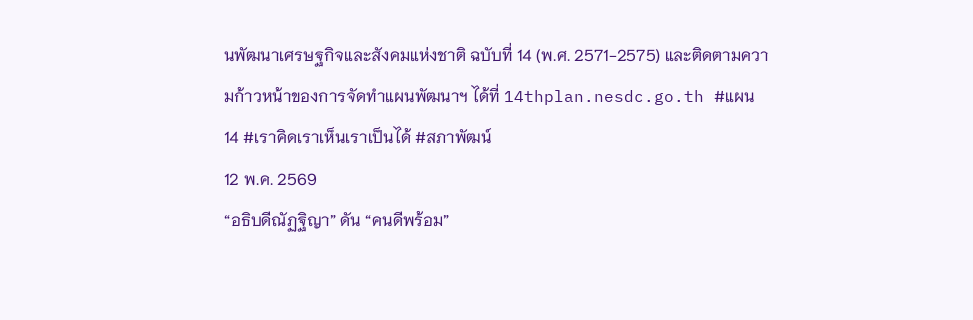นพัฒนาเศรษฐกิจและสังคมแห่งชาติ ฉบับที่ 14 (พ.ศ. 2571-2575) และติดตามความก้าวหน้าของการจัดทำแผนพัฒนาฯ ได้ที่ 14thplan.nesdc.go.th #แผน14 #เราคิดเราเห็นเราเป็นได้ #สภาพัฒน์
12 พ.ค. 2569
“อธิบดีณัฏฐิญา” ดัน “คนดีพร้อม”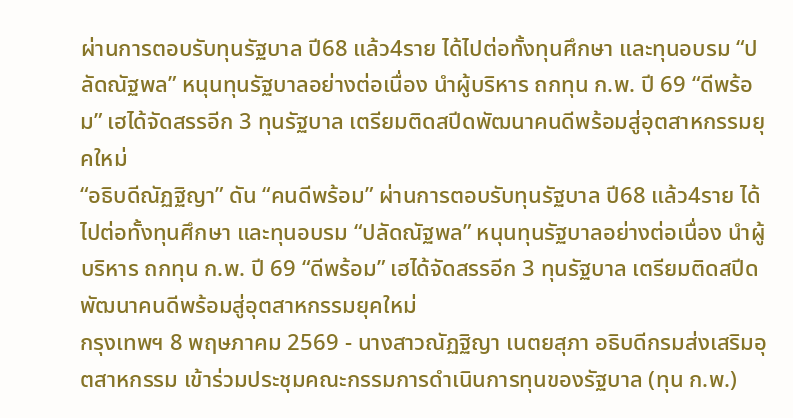ผ่านการตอบรับทุนรัฐบาล ปี68 แล้ว4ราย ได้ไปต่อทั้งทุนศึกษา และทุนอบรม “ปลัดณัฐพล” หนุนทุนรัฐบาลอย่างต่อเนื่อง นำผู้บริหาร ถกทุน ก.พ. ปี 69 “ดีพร้อม” เฮได้จัดสรรอีก 3 ทุนรัฐบาล เตรียมติดสปีดพัฒนาคนดีพร้อมสู่อุตสาหกรรมยุคใหม่
“อธิบดีณัฏฐิญา” ดัน “คนดีพร้อม” ผ่านการตอบรับทุนรัฐบาล ปี68 แล้ว4ราย ได้ไปต่อทั้งทุนศึกษา และทุนอบรม “ปลัดณัฐพล” หนุนทุนรัฐบาลอย่างต่อเนื่อง นำผู้บริหาร ถกทุน ก.พ. ปี 69 “ดีพร้อม” เฮได้จัดสรรอีก 3 ทุนรัฐบาล เตรียมติดสปีดพัฒนาคนดีพร้อมสู่อุตสาหกรรมยุคใหม่
กรุงเทพฯ 8 พฤษภาคม 2569 - นางสาวณัฏฐิญา เนตยสุภา อธิบดีกรมส่งเสริมอุตสาหกรรม เข้าร่วมประชุมคณะกรรมการดำเนินการทุนของรัฐบาล (ทุน ก.พ.)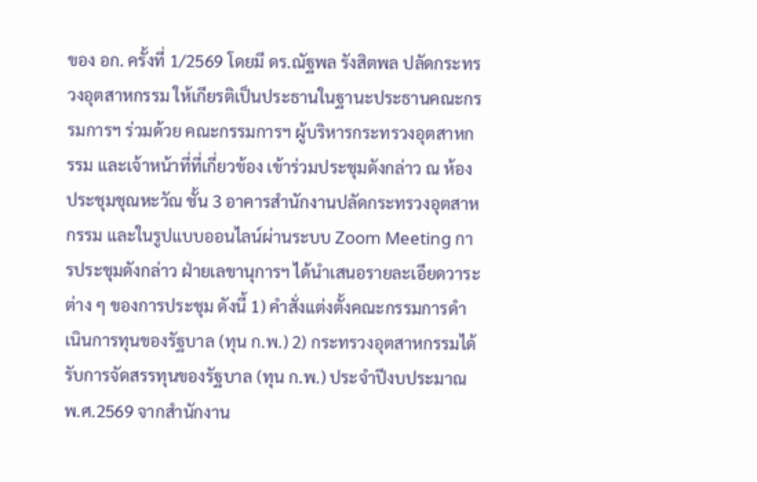ของ อก. ครั้งที่ 1/2569 โดยมี ดร.ณัฐพล รังสิตพล ปลัดกระทรวงอุตสาหกรรม ให้เกียรติเป็นประธานในฐานะประธานคณะกรรมการฯ ร่วมด้วย คณะกรรมการฯ ผู้บริหารกระทรวงอุตสาหกรรม และเจ้าหน้าที่ที่เกี่ยวข้อง เข้าร่วมประชุมดังกล่าว ณ ห้องประชุมชุณหะวัณ ชั้น 3 อาคารสำนักงานปลัดกระทรวงอุตสาหกรรม และในรูปแบบออนไลน์ผ่านระบบ Zoom Meeting การประชุมดังกล่าว ฝ่ายเลขานุการฯ ได้นำเสนอรายละเอียดวาระต่าง ๆ ของการประชุม ดังนี้ 1) คำสั่งแต่งตั้งคณะกรรมการดำเนินการทุนของรัฐบาล (ทุน ก.พ.) 2) กระทรวงอุตสาหกรรมได้รับการจัดสรรทุนของรัฐบาล (ทุน ก.พ.) ประจำปีงบประมาณ พ.ศ.2569 จากสำนักงาน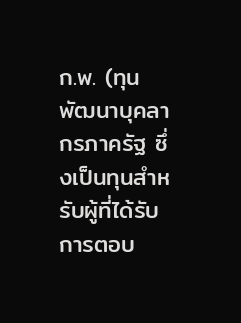ก.พ. (ทุนพัฒนาบุคลากรภาครัฐ ซึ่งเป็นทุนสำหรับผู้ที่ได้รับการตอบ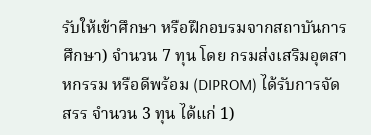รับให้เข้าศึกษา หรือฝึกอบรมจากสถาบันการศึกษา) จำนวน 7 ทุน โดย กรมส่งเสริมอุตสาหกรรม หรือดีพร้อม (DIPROM) ได้รับการจัดสรร จำนวน 3 ทุน ได้แก่ 1)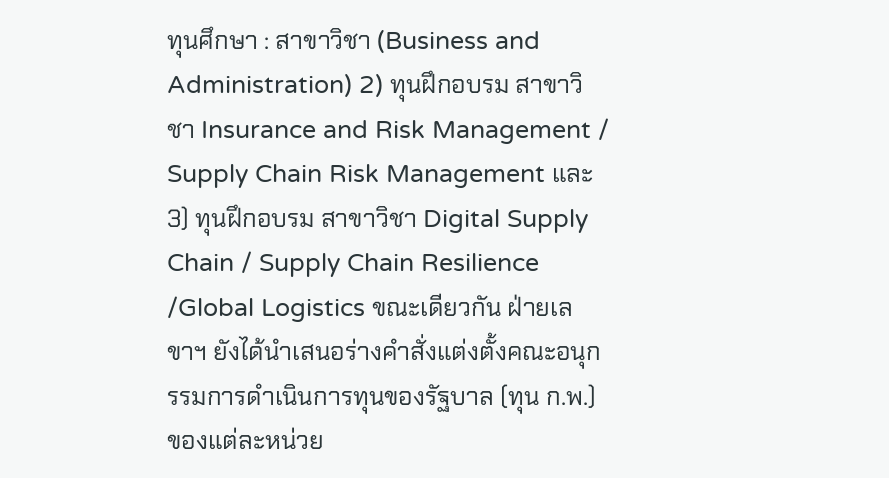ทุนศึกษา : สาขาวิชา (Business and Administration) 2) ทุนฝึกอบรม สาขาวิชา Insurance and Risk Management / Supply Chain Risk Management และ 3) ทุนฝึกอบรม สาขาวิชา Digital Supply Chain / Supply Chain Resilience /Global Logistics ขณะเดียวกัน ฝ่ายเลขาฯ ยังได้นำเสนอร่างคำสั่งแต่งตั้งคณะอนุกรรมการดำเนินการทุนของรัฐบาล (ทุน ก.พ.) ของแต่ละหน่วย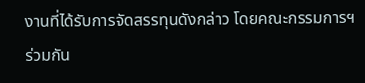งานที่ได้รับการจัดสรรทุนดังกล่าว โดยคณะกรรมการฯ ร่วมกัน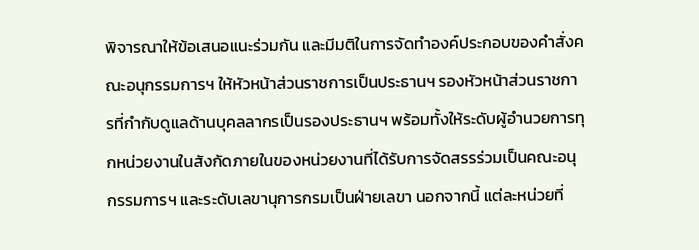พิจารณาให้ข้อเสนอแนะร่วมกัน และมีมติในการจัดทำองค์ประกอบของคำสั่งคณะอนุกรรมการฯ ให้หัวหน้าส่วนราชการเป็นประธานฯ รองหัวหน้าส่วนราชการที่กำกับดูแลด้านบุคลลากรเป็นรองประธานฯ พร้อมทั้งให้ระดับผู้อำนวยการทุกหน่วยงานในสังกัดภายในของหน่วยงานที่ได้รับการจัดสรรร่วมเป็นคณะอนุกรรมการฯ และระดับเลขานุการกรมเป็นฝ่ายเลขา นอกจากนี้ แต่ละหน่วยที่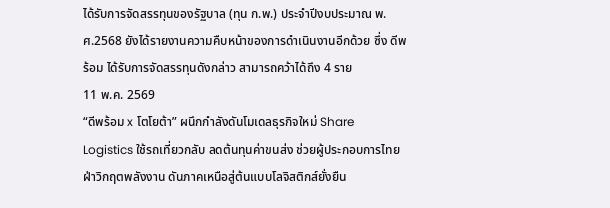ได้รับการจัดสรรทุนของรัฐบาล (ทุน ก.พ.) ประจำปีงบประมาณ พ.ศ.2568 ยังได้รายงานความคืบหน้าของการดำเนินงานอีกด้วย ซึ่ง ดีพร้อม ได้รับการจัดสรรทุนดังกล่าว สามารถคว้าได้ถึง 4 ราย
11 พ.ค. 2569
“ดีพร้อม x โตโยต้า” ผนึกกำลังดันโมเดลธุรกิจใหม่ Share Logistics ใช้รถเที่ยวกลับ ลดต้นทุนค่าขนส่ง ช่วยผู้ประกอบการไทย ฝ่าวิกฤตพลังงาน ดันภาคเหนือสู่ต้นแบบโลจิสติกส์ยั่งยืน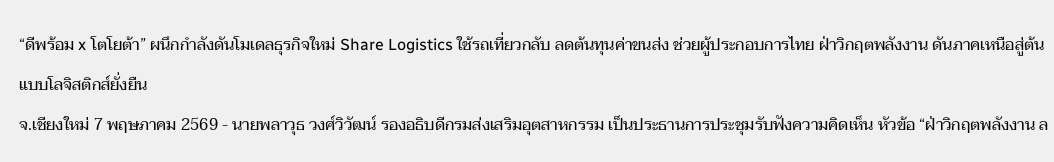“ดีพร้อม x โตโยต้า” ผนึกกำลังดันโมเดลธุรกิจใหม่ Share Logistics ใช้รถเที่ยวกลับ ลดต้นทุนค่าขนส่ง ช่วยผู้ประกอบการไทย ฝ่าวิกฤตพลังงาน ดันภาคเหนือสู่ต้นแบบโลจิสติกส์ยั่งยืน
จ.เชียงใหม่ 7 พฤษภาคม 2569 - นายพลาวุธ วงศ์วิวัฒน์ รองอธิบดีกรมส่งเสริมอุตสาหกรรม เป็นประธานการประชุมรับฟังความคิดเห็น หัวข้อ “ฝ่าวิกฤตพลังงาน ล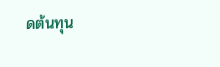ดต้นทุน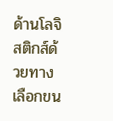ด้านโลจิสติกส์ด้วยทางเลือกขน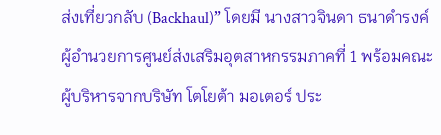ส่งเที่ยวกลับ (Backhaul)” โดยมี นางสาวจินดา ธนาดำรงค์ ผู้อำนวยการศูนย์ส่งเสริมอุตสาหกรรมภาคที่ 1 พร้อมคณะผู้บริหารจากบริษัท โตโยต้า มอเตอร์ ประ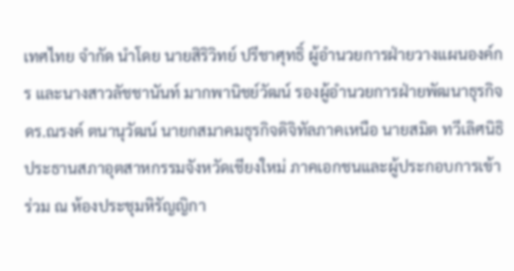เทศไทย จำกัด นำโดย นายสิริวิทย์ ปรีชาศุทธิ์ ผู้อำนวยการฝ่ายวางแผนองค์กร และนางสาวลัชชานันท์ มากพานิชย์วัฒน์ รองผู้อำนวยการฝ่ายพัฒนาธุรกิจ ดร.ณรงค์ ตนานุวัฒน์ นายกสมาคมธุรกิจดิจิทัลภาคเหนือ นายสมิต ทวีเลิศนิธิ ประธานสภาอุตสาหกรรมจังหวัดเชียงใหม่ ภาคเอกชนและผู้ประกอบการเข้าร่วม ณ ห้องประชุมหิรัญญิกา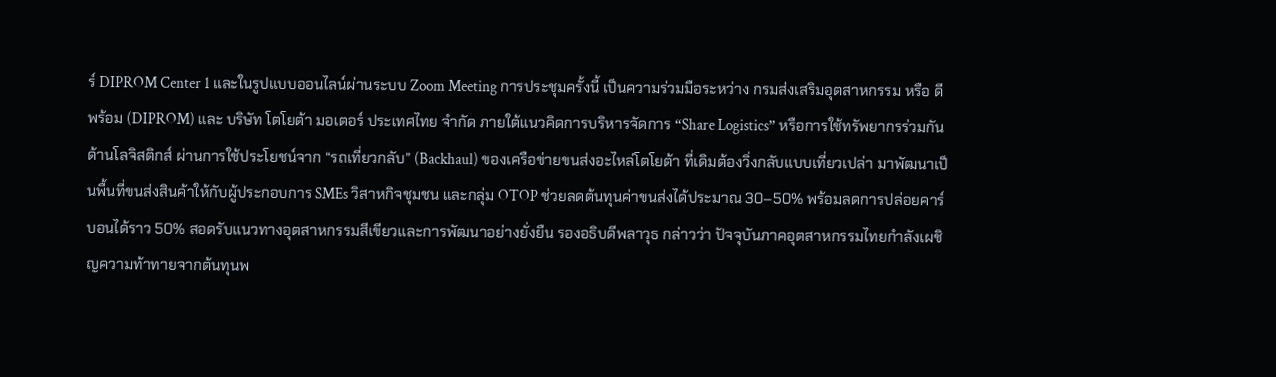ร์ DIPROM Center 1 และในรูปแบบออนไลน์ผ่านระบบ Zoom Meeting การประชุมครั้งนี้ เป็นความร่วมมือระหว่าง กรมส่งเสริมอุตสาหกรรม หรือ ดีพร้อม (DIPROM) และ บริษัท โตโยต้า มอเตอร์ ประเทศไทย จำกัด ภายใต้แนวคิดการบริหารจัดการ “Share Logistics” หรือการใช้ทรัพยากรร่วมกันด้านโลจิสติกส์ ผ่านการใช้ประโยชน์จาก “รถเที่ยวกลับ” (Backhaul) ของเครือข่ายขนส่งอะไหล่โตโยต้า ที่เดิมต้องวิ่งกลับแบบเที่ยวเปล่า มาพัฒนาเป็นพื้นที่ขนส่งสินค้าให้กับผู้ประกอบการ SMEs วิสาหกิจชุมชน และกลุ่ม OTOP ช่วยลดต้นทุนค่าขนส่งได้ประมาณ 30–50% พร้อมลดการปล่อยคาร์บอนได้ราว 50% สอดรับแนวทางอุตสาหกรรมสีเขียวและการพัฒนาอย่างยั่งยืน รองอธิบดีพลาวุธ กล่าวว่า ปัจจุบันภาคอุตสาหกรรมไทยกำลังเผชิญความท้าทายจากต้นทุนพ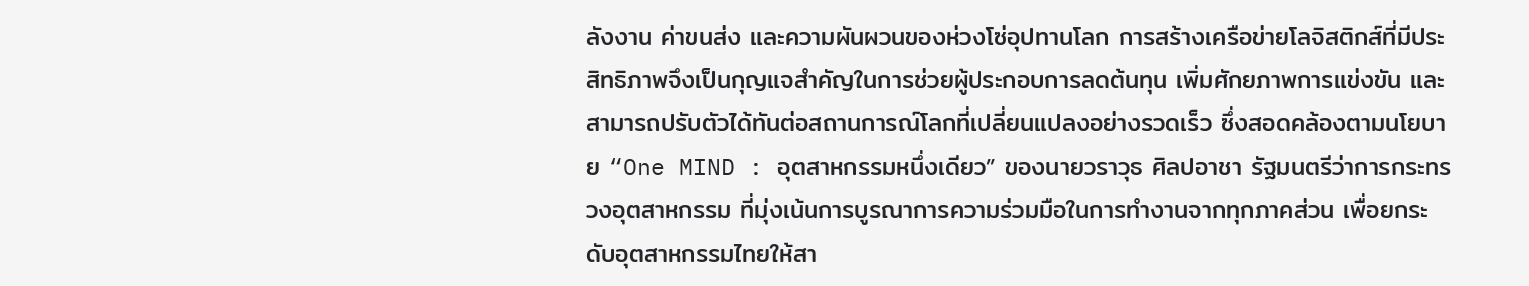ลังงาน ค่าขนส่ง และความผันผวนของห่วงโซ่อุปทานโลก การสร้างเครือข่ายโลจิสติกส์ที่มีประสิทธิภาพจึงเป็นกุญแจสำคัญในการช่วยผู้ประกอบการลดต้นทุน เพิ่มศักยภาพการแข่งขัน และสามารถปรับตัวได้ทันต่อสถานการณ์โลกที่เปลี่ยนแปลงอย่างรวดเร็ว ซึ่งสอดคล้องตามนโยบาย “One MIND : อุตสาหกรรมหนึ่งเดียว” ของนายวราวุธ ศิลปอาชา รัฐมนตรีว่าการกระทรวงอุตสาหกรรม ที่มุ่งเน้นการบูรณาการความร่วมมือในการทำงานจากทุกภาคส่วน เพื่อยกระดับอุตสาหกรรมไทยให้สา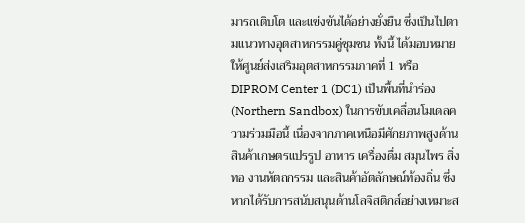มารถเติบโต และแข่งขันได้อย่างยั่งยืน ซึ่งเป็นไปตามแนวทางอุตสาหกรรมคู่ชุมชน ทั้งนี้ ได้มอบหมายให้ศูนย์ส่งเสริมอุตสาหกรรมภาคที่ 1 หรือ DIPROM Center 1 (DC1) เป็นพื้นที่นำร่อง (Northern Sandbox) ในการขับเคลื่อนโมเดลความร่วมมือนี้ เนื่องจากภาคเหนือมีศักยภาพสูงด้านสินค้าเกษตรแปรรูป อาหาร เครื่องดื่ม สมุนไพร สิ่งทอ งานหัตถกรรม และสินค้าอัตลักษณ์ท้องถิ่น ซึ่งหากได้รับการสนับสนุนด้านโลจิสติกส์อย่างเหมาะส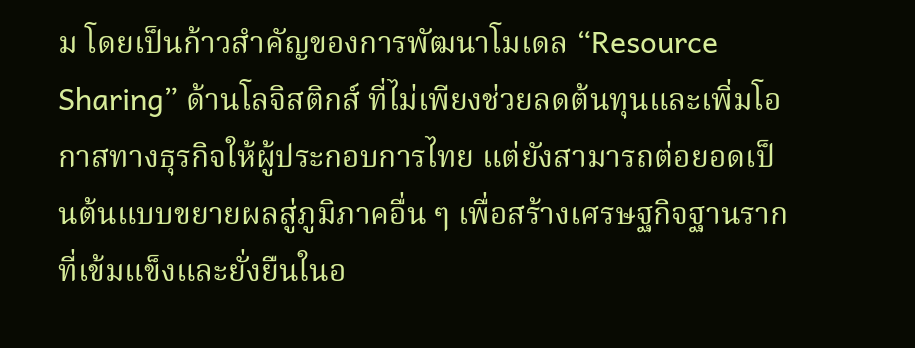ม โดยเป็นก้าวสำคัญของการพัฒนาโมเดล “Resource Sharing” ด้านโลจิสติกส์ ที่ไม่เพียงช่วยลดต้นทุนและเพิ่มโอกาสทางธุรกิจให้ผู้ประกอบการไทย แต่ยังสามารถต่อยอดเป็นต้นแบบขยายผลสู่ภูมิภาคอื่น ๆ เพื่อสร้างเศรษฐกิจฐานรากที่เข้มแข็งและยั่งยืนในอ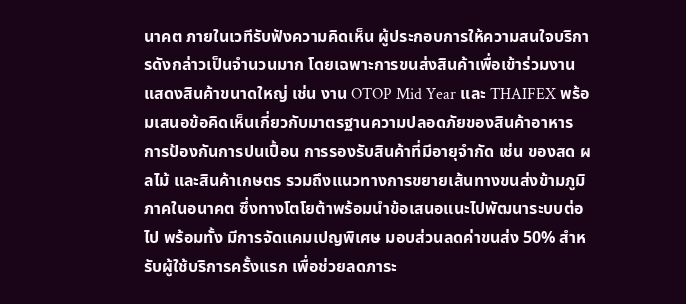นาคต ภายในเวทีรับฟังความคิดเห็น ผู้ประกอบการให้ความสนใจบริการดังกล่าวเป็นจำนวนมาก โดยเฉพาะการขนส่งสินค้าเพื่อเข้าร่วมงานแสดงสินค้าขนาดใหญ่ เช่น งาน OTOP Mid Year และ THAIFEX พร้อมเสนอข้อคิดเห็นเกี่ยวกับมาตรฐานความปลอดภัยของสินค้าอาหาร การป้องกันการปนเปื้อน การรองรับสินค้าที่มีอายุจำกัด เช่น ของสด ผลไม้ และสินค้าเกษตร รวมถึงแนวทางการขยายเส้นทางขนส่งข้ามภูมิภาคในอนาคต ซึ่งทางโตโยต้าพร้อมนำข้อเสนอแนะไปพัฒนาระบบต่อไป พร้อมทั้ง มีการจัดแคมเปญพิเศษ มอบส่วนลดค่าขนส่ง 50% สำหรับผู้ใช้บริการครั้งแรก เพื่อช่วยลดภาระ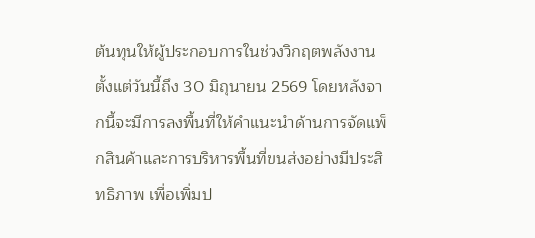ต้นทุนให้ผู้ประกอบการในช่วงวิกฤตพลังงาน ตั้งแต่วันนี้ถึง 30 มิถุนายน 2569 โดยหลังจากนี้จะมีการลงพื้นที่ให้คำแนะนำด้านการจัดแพ็กสินค้าและการบริหารพื้นที่ขนส่งอย่างมีประสิทธิภาพ เพื่อเพิ่มป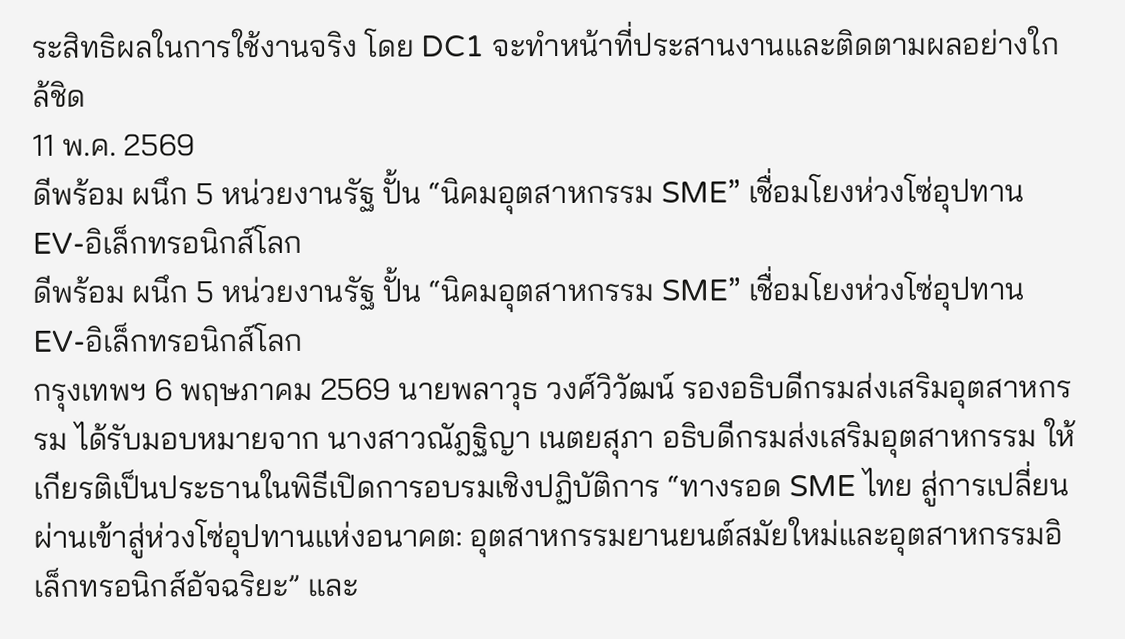ระสิทธิผลในการใช้งานจริง โดย DC1 จะทำหน้าที่ประสานงานและติดตามผลอย่างใกล้ชิด
11 พ.ค. 2569
ดีพร้อม ผนึก 5 หน่วยงานรัฐ ปั้น “นิคมอุตสาหกรรม SME” เชื่อมโยงห่วงโซ่อุปทาน EV-อิเล็กทรอนิกส์โลก
ดีพร้อม ผนึก 5 หน่วยงานรัฐ ปั้น “นิคมอุตสาหกรรม SME” เชื่อมโยงห่วงโซ่อุปทาน EV-อิเล็กทรอนิกส์โลก
กรุงเทพฯ 6 พฤษภาคม 2569 นายพลาวุธ วงศ์วิวัฒน์ รองอธิบดีกรมส่งเสริมอุตสาหกรรม ได้รับมอบหมายจาก นางสาวณัฎฐิญา เนตยสุภา อธิบดีกรมส่งเสริมอุตสาหกรรม ให้เกียรติเป็นประธานในพิธีเปิดการอบรมเชิงปฏิบัติการ “ทางรอด SME ไทย สู่การเปลี่ยนผ่านเข้าสู่ห่วงโซ่อุปทานแห่งอนาคต: อุตสาหกรรมยานยนต์สมัยใหม่และอุตสาหกรรมอิเล็กทรอนิกส์อัจฉริยะ” และ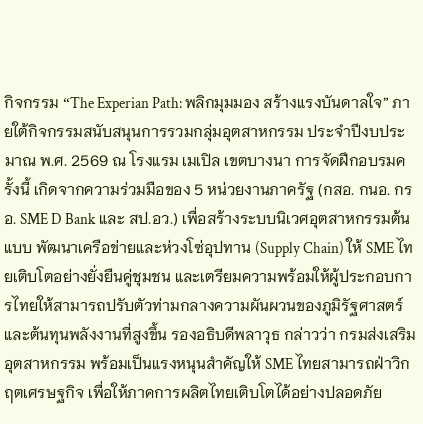กิจกรรม “The Experian Path: พลิกมุมมอง สร้างแรงบันดาลใจ” ภายใต้กิจกรรมสนับสนุนการรวมกลุ่มอุตสาหกรรม ประจำปีงบประมาณ พ.ศ. 2569 ณ โรงแรม เมเปิล เขตบางนา การจัดฝึกอบรมครั้งนี้ เกิดจากความร่วมมือของ 5 หน่วยงานภาครัฐ (กสอ. กนอ. กรอ. SME D Bank และ สป.อว.) เพื่อสร้างระบบนิเวศอุตสาหกรรมต้นแบบ พัฒนาเครือข่ายและห่วงโซ่อุปทาน (Supply Chain) ให้ SME ไทยเติบโตอย่างยั่งยืนคู่ชุมชน และเตรียมความพร้อมให้ผู้ประกอบการไทยให้สามารถปรับตัวท่ามกลางความผันผวนของภูมิรัฐศาสตร์และต้นทุนพลังงานที่สูงขึ้น รองอธิบดีพลาวุธ กล่าวว่า กรมส่งเสริมอุตสาหกรรม พร้อมเป็นแรงหนุนสำคัญให้ SME ไทยสามารถฝ่าวิกฤตเศรษฐกิจ เพื่อให้ภาคการผลิตไทยเติบโตได้อย่างปลอดภัย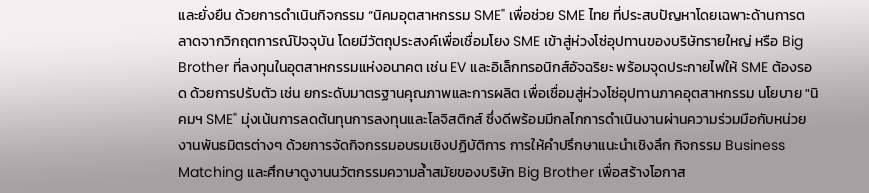และยั่งยืน ด้วยการดำเนินกิจกรรม “นิคมอุตสาหกรรม SME" เพื่อช่วย SME ไทย ที่ประสบปัญหาโดยเฉพาะด้านการตลาดจากวิกฤตการณ์ปัจจุบัน โดยมีวัตถุประสงค์เพื่อเชื่อมโยง SME เข้าสู่ห่วงโซ่อุปทานของบริษัทรายใหญ่ หรือ Big Brother ที่ลงทุนในอุตสาหกรรมแห่งอนาคต เช่น EV และอิเล็กทรอนิกส์อัจฉริยะ พร้อมจุดประกายไฟให้ SME ต้องรอด ด้วยการปรับตัว เช่น ยกระดับมาตรฐานคุณภาพและการผลิต เพื่อเชื่อมสู่ห่วงโซ่อุปทานภาคอุตสาหกรรม นโยบาย "นิคมฯ SME" มุ่งเน้นการลดต้นทุนการลงทุนและโลจิสติกส์ ซึ่งดีพร้อมมีกลไกการดำเนินงานผ่านความร่วมมือกับหน่วยงานพันธมิตรต่างๆ ด้วยการจัดกิจกรรมอบรมเชิงปฏิบัติการ การให้คำปรึกษาแนะนำเชิงลึก กิจกรรม Business Matching และศึกษาดูงานนวัตกรรมความล้ำสมัยของบริษัท Big Brother เพื่อสร้างโอกาส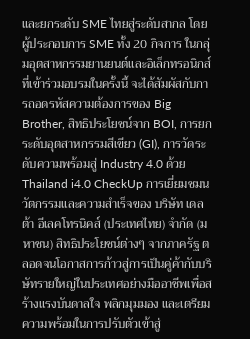และยกระดับ SME ไทยสู่ระดับสากล โดยผู้ประกอบการ SME ทั้ง 20 กิจการ ในกลุ่มอุตสาหกรรมยานยนต์และอิเล็กทรอนิกส์ ที่เข้าร่วมอบรมในครั้งนี้ จะได้สัมผัสกับการถอดรหัสความต้องการของ Big Brother, สิทธิประโยชน์จาก BOI, การยกระดับอุตสาหกรรมสีเขียว (GI), การวัดระดับความพร้อมสู่ Industry 4.0 ด้วย Thailand i4.0 CheckUp การเยี่ยมชมนวัตกรรมและความสำเร็จของ บริษัท เดลต้า อีเลคโทรนิคส์ (ประเทศไทย) จำกัด (มหาชน) สิทธิประโยชน์ต่างๆ จากภาครัฐ ตลอดจนโอกาสการก้าวสู่การเป็นคู่ค้ากับบริษัทรายใหญ่ในประเทศอย่างมืออาชีพเพื่อสร้างแรงบันดาลใจ พลิกมุมมอง และเตรียมความพร้อมในการปรับตัวเข้าสู่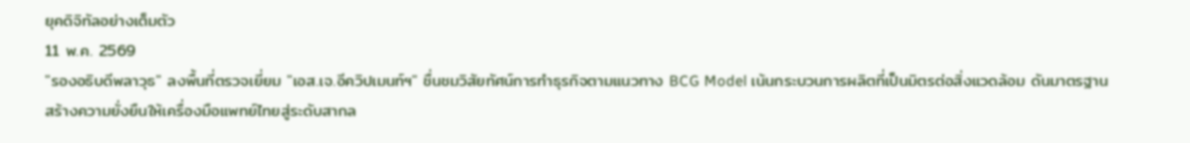ยุคดิจิทัลอย่างเต็มตัว
11 พ.ค. 2569
"รองอธิบดีพลาวุธ" ลงพื้นที่ตรวจเยี่ยม "เอส.เจ.อีควิปเมนท์ฯ" ชื่นชมวิสัยทัศน์การทำธุรกิจตามแนวทาง BCG Model เน้นกระบวนการผลิตที่เป็นมิตรต่อสิ่งแวดล้อม ดันมาตรฐาน สร้างความยั่งยืนให้เครื่องมือแพทย์ไทยสู่ระดับสากล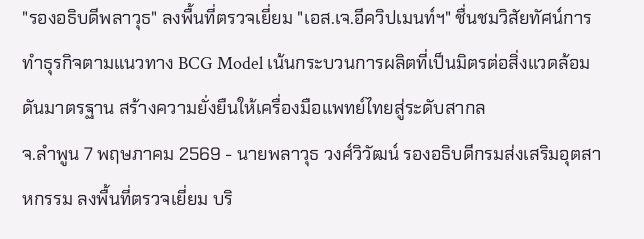"รองอธิบดีพลาวุธ" ลงพื้นที่ตรวจเยี่ยม "เอส.เจ.อีควิปเมนท์ฯ" ชื่นชมวิสัยทัศน์การทำธุรกิจตามแนวทาง BCG Model เน้นกระบวนการผลิตที่เป็นมิตรต่อสิ่งแวดล้อม ดันมาตรฐาน สร้างความยั่งยืนให้เครื่องมือแพทย์ไทยสู่ระดับสากล
จ.ลำพูน 7 พฤษภาคม 2569 - นายพลาวุธ วงศ์วิวัฒน์ รองอธิบดีกรมส่งเสริมอุตสาหกรรม ลงพื้นที่ตรวจเยี่ยม บริ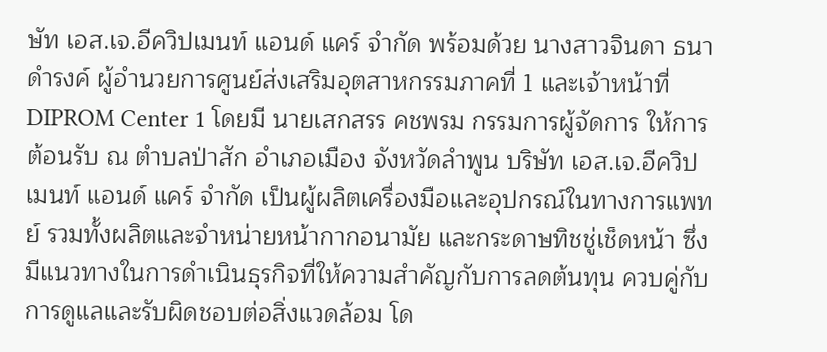ษัท เอส.เจ.อีควิปเมนท์ แอนด์ แคร์ จำกัด พร้อมด้วย นางสาวจินดา ธนาดำรงค์ ผู้อำนวยการศูนย์ส่งเสริมอุตสาหกรรมภาคที่ 1 และเจ้าหน้าที่ DIPROM Center 1 โดยมี นายเสกสรร คชพรม กรรมการผู้จัดการ ให้การต้อนรับ ณ ตำบลป่าสัก อำเภอเมือง จังหวัดลำพูน บริษัท เอส.เจ.อีควิปเมนท์ แอนด์ แคร์ จำกัด เป็นผู้ผลิตเครื่องมือและอุปกรณ์ในทางการแพทย์ รวมทั้งผลิตและจำหน่ายหน้ากากอนามัย และกระดาษทิชชู่เช็ดหน้า ซึ่งมีแนวทางในการดำเนินธุรกิจที่ให้ความสำคัญกับการลดต้นทุน ควบคู่กับการดูแลและรับผิดชอบต่อสิ่งแวดล้อม โด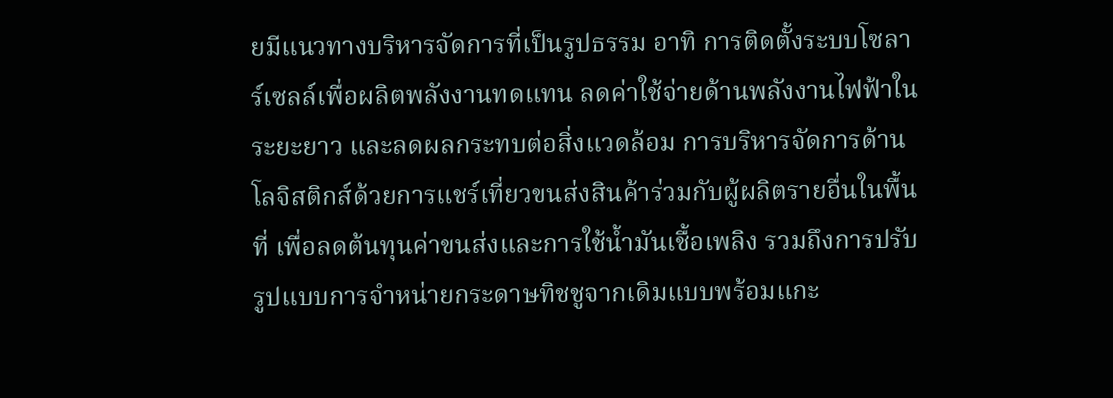ยมีแนวทางบริหารจัดการที่เป็นรูปธรรม อาทิ การติดตั้งระบบโซลาร์เซลล์เพื่อผลิตพลังงานทดแทน ลดค่าใช้จ่ายด้านพลังงานไฟฟ้าในระยะยาว และลดผลกระทบต่อสิ่งแวดล้อม การบริหารจัดการด้านโลจิสติกส์ด้วยการแชร์เที่ยวขนส่งสินค้าร่วมกับผู้ผลิตรายอื่นในพื้นที่ เพื่อลดต้นทุนค่าขนส่งและการใช้น้ำมันเชื้อเพลิง รวมถึงการปรับรูปแบบการจำหน่ายกระดาษทิชชูจากเดิมแบบพร้อมแกะ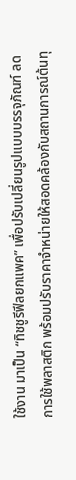ใช้งาน มาเป็น “ทิชชูรีฟีลยกแพค” เพื่อปรับเปลี่ยนรูปแบบบรรจุภัณฑ์ ลดการใช้พลาสติก พร้อมปรับราคาจำหน่ายให้สอดคล้องกับสถานการณ์ต้นทุ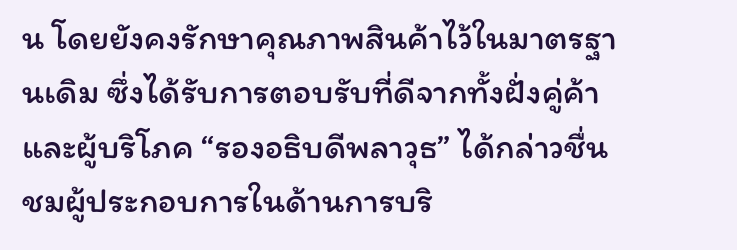น โดยยังคงรักษาคุณภาพสินค้าไว้ในมาตรฐานเดิม ซึ่งได้รับการตอบรับที่ดีจากทั้งฝั่งคู่ค้าและผู้บริโภค “รองอธิบดีพลาวุธ” ได้กล่าวชื่นชมผู้ประกอบการในด้านการบริ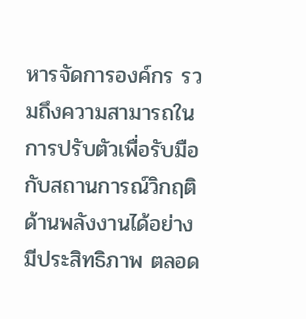หารจัดการองค์กร รวมถึงความสามารถในการปรับตัวเพื่อรับมือกับสถานการณ์วิกฤติด้านพลังงานได้อย่างมีประสิทธิภาพ ตลอด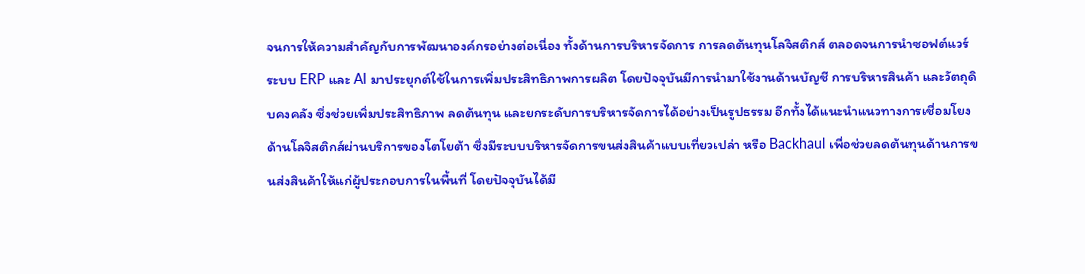จนการให้ความสำคัญกับการพัฒนาองค์กรอย่างต่อเนื่อง ทั้งด้านการบริหารจัดการ การลดต้นทุนโลจิสติกส์ ตลอดจนการนำซอฟต์แวร์ ระบบ ERP และ AI มาประยุกต์ใช้ในการเพิ่มประสิทธิภาพการผลิต โดยปัจจุบันมีการนำมาใช้งานด้านบัญชี การบริหารสินค้า และวัตถุดิบคงคลัง ซึ่งช่วยเพิ่มประสิทธิภาพ ลดต้นทุน และยกระดับการบริหารจัดการได้อย่างเป็นรูปธรรม อีกทั้งได้แนะนำแนวทางการเชื่อมโยงด้านโลจิสติกส์ผ่านบริการของโตโยต้า ซึ่งมีระบบบริหารจัดการขนส่งสินค้าแบบเที่ยวเปล่า หรือ Backhaul เพื่อช่วยลดต้นทุนด้านการขนส่งสินค้าให้แก่ผู้ประกอบการในพื้นที่ โดยปัจจุบันได้มี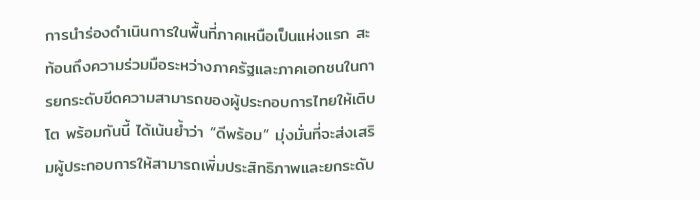การนำร่องดำเนินการในพื้นที่ภาคเหนือเป็นแห่งแรก สะท้อนถึงความร่วมมือระหว่างภาครัฐและภาคเอกชนในการยกระดับขีดความสามารถของผู้ประกอบการไทยให้เติบโต พร้อมกันนี้ ได้เน้นย้ำว่า “ดีพร้อม” มุ่งมั่นที่จะส่งเสริมผู้ประกอบการให้สามารถเพิ่มประสิทธิภาพและยกระดับ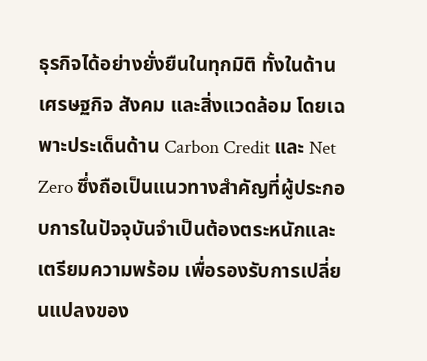ธุรกิจได้อย่างยั่งยืนในทุกมิติ ทั้งในด้านเศรษฐกิจ สังคม และสิ่งแวดล้อม โดยเฉพาะประเด็นด้าน Carbon Credit และ Net Zero ซึ่งถือเป็นแนวทางสำคัญที่ผู้ประกอบการในปัจจุบันจำเป็นต้องตระหนักและเตรียมความพร้อม เพื่อรองรับการเปลี่ยนแปลงของ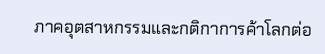ภาคอุตสาหกรรมและกติกาการค้าโลกต่อ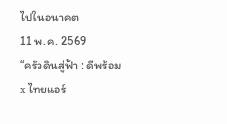ไปในอนาคต
11 พ.ค. 2569
“ครัวดินสู่ฟ้า : ดีพร้อม x ไทยแอร์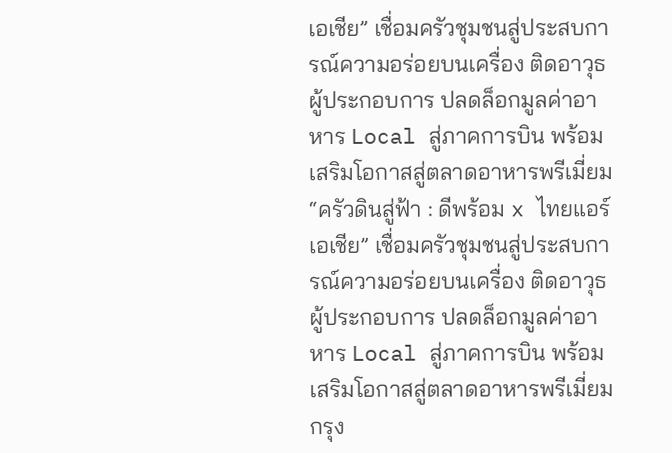เอเชีย” เชื่อมครัวชุมชนสู่ประสบการณ์ความอร่อยบนเครื่อง ติดอาวุธผู้ประกอบการ ปลดล็อกมูลค่าอาหาร Local สู่ภาคการบิน พร้อมเสริมโอกาสสู่ตลาดอาหารพรีเมี่ยม
“ครัวดินสู่ฟ้า : ดีพร้อม x ไทยแอร์เอเชีย” เชื่อมครัวชุมชนสู่ประสบการณ์ความอร่อยบนเครื่อง ติดอาวุธผู้ประกอบการ ปลดล็อกมูลค่าอาหาร Local สู่ภาคการบิน พร้อมเสริมโอกาสสู่ตลาดอาหารพรีเมี่ยม
กรุง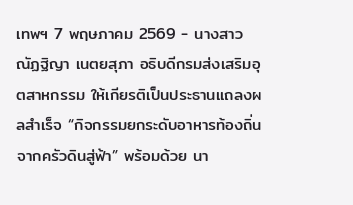เทพฯ 7 พฤษภาคม 2569 - นางสาวณัฏฐิญา เนตยสุภา อธิบดีกรมส่งเสริมอุตสาหกรรม ให้เกียรติเป็นประธานแถลงผลสำเร็จ “กิจกรรมยกระดับอาหารท้องถิ่นจากครัวดินสู่ฟ้า” พร้อมด้วย นา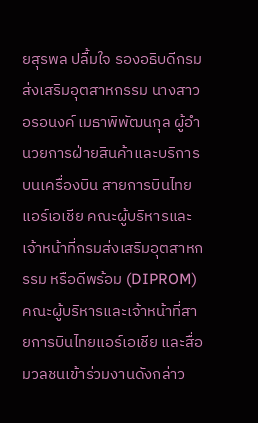ยสุรพล ปลื้มใจ รองอธิบดีกรมส่งเสริมอุตสาหกรรม นางสาวอรอนงค์ เมธาพิพัฒนกุล ผู้อำนวยการฝ่ายสินค้าเเละบริการบนเครื่องบิน สายการบินไทยแอร์เอเชีย คณะผู้บริหารและเจ้าหน้าที่กรมส่งเสริมอุตสาหกรรม หรือดีพร้อม (DIPROM) คณะผู้บริหารและเจ้าหน้าที่สายการบินไทยแอร์เอเชีย และสื่อมวลชนเข้าร่วมงานดังกล่าว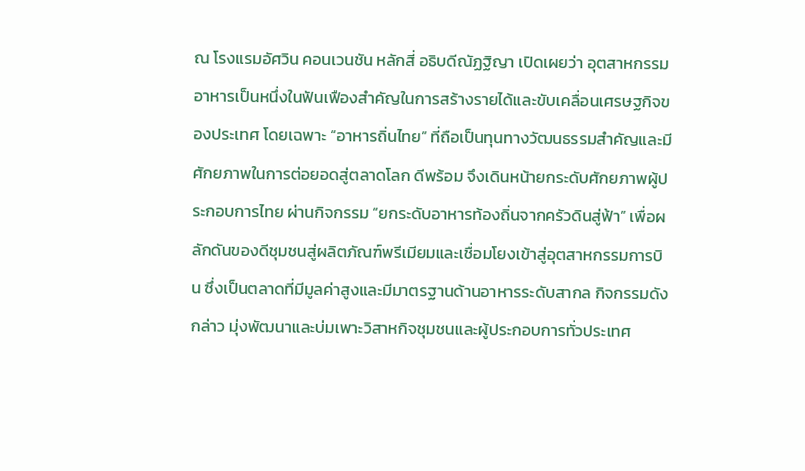ณ โรงแรมอัศวิน คอนเวนชัน หลักสี่ อธิบดีณัฏฐิญา เปิดเผยว่า อุตสาหกรรมอาหารเป็นหนึ่งในฟันเฟืองสำคัญในการสร้างรายได้และขับเคลื่อนเศรษฐกิจของประเทศ โดยเฉพาะ “อาหารถิ่นไทย” ที่ถือเป็นทุนทางวัฒนธรรมสำคัญและมีศักยภาพในการต่อยอดสู่ตลาดโลก ดีพร้อม จึงเดินหน้ายกระดับศักยภาพผู้ประกอบการไทย ผ่านกิจกรรม “ยกระดับอาหารท้องถิ่นจากครัวดินสู่ฟ้า” เพื่อผลักดันของดีชุมชนสู่ผลิตภัณฑ์พรีเมียมและเชื่อมโยงเข้าสู่อุตสาหกรรมการบิน ซึ่งเป็นตลาดที่มีมูลค่าสูงและมีมาตรฐานด้านอาหารระดับสากล กิจกรรมดังกล่าว มุ่งพัฒนาและบ่มเพาะวิสาหกิจชุมชนและผู้ประกอบการทั่วประเทศ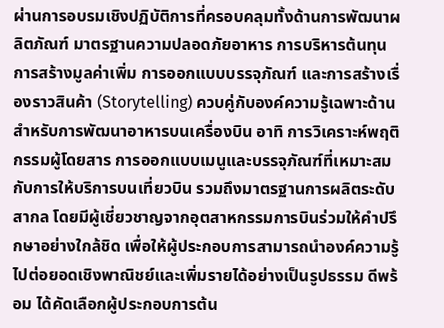ผ่านการอบรมเชิงปฏิบัติการที่ครอบคลุมทั้งด้านการพัฒนาผลิตภัณฑ์ มาตรฐานความปลอดภัยอาหาร การบริหารต้นทุน การสร้างมูลค่าเพิ่ม การออกแบบบรรจุภัณฑ์ และการสร้างเรื่องราวสินค้า (Storytelling) ควบคู่กับองค์ความรู้เฉพาะด้านสำหรับการพัฒนาอาหารบนเครื่องบิน อาทิ การวิเคราะห์พฤติกรรมผู้โดยสาร การออกแบบเมนูและบรรจุภัณฑ์ที่เหมาะสมกับการให้บริการบนเที่ยวบิน รวมถึงมาตรฐานการผลิตระดับสากล โดยมีผู้เชี่ยวชาญจากอุตสาหกรรมการบินร่วมให้คำปรึกษาอย่างใกล้ชิด เพื่อให้ผู้ประกอบการสามารถนำองค์ความรู้ไปต่อยอดเชิงพาณิชย์และเพิ่มรายได้อย่างเป็นรูปธรรม ดีพร้อม ได้คัดเลือกผู้ประกอบการต้น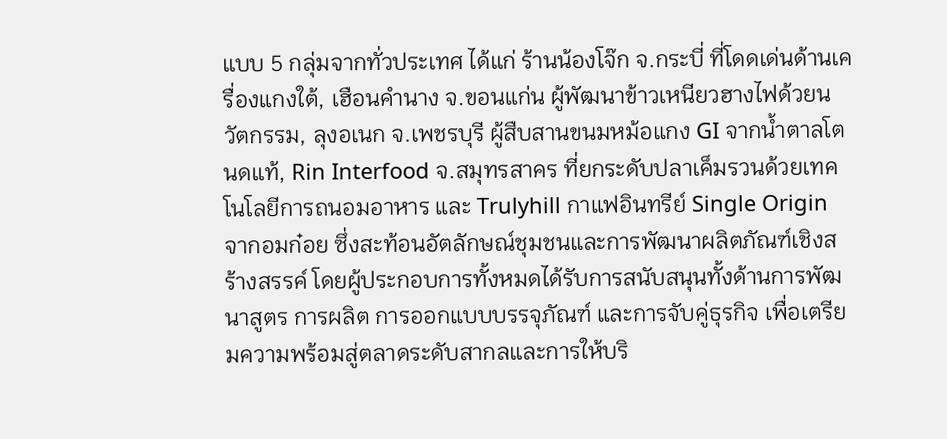แบบ 5 กลุ่มจากทั่วประเทศ ได้แก่ ร้านน้องโจ๊ก จ.กระบี่ ที่โดดเด่นด้านเครื่องแกงใต้, เฮือนคำนาง จ.ขอนแก่น ผู้พัฒนาข้าวเหนียวฮางไฟด้วยนวัตกรรม, ลุงอเนก จ.เพชรบุรี ผู้สืบสานขนมหม้อแกง GI จากน้ำตาลโตนดแท้, Rin Interfood จ.สมุทรสาคร ที่ยกระดับปลาเค็มรวนด้วยเทคโนโลยีการถนอมอาหาร และ Trulyhill กาแฟอินทรีย์ Single Origin จากอมก๋อย ซึ่งสะท้อนอัตลักษณ์ชุมชนและการพัฒนาผลิตภัณฑ์เชิงสร้างสรรค์ โดยผู้ประกอบการทั้งหมดได้รับการสนับสนุนทั้งด้านการพัฒนาสูตร การผลิต การออกแบบบรรจุภัณฑ์ และการจับคู่ธุรกิจ เพื่อเตรียมความพร้อมสู่ตลาดระดับสากลและการให้บริ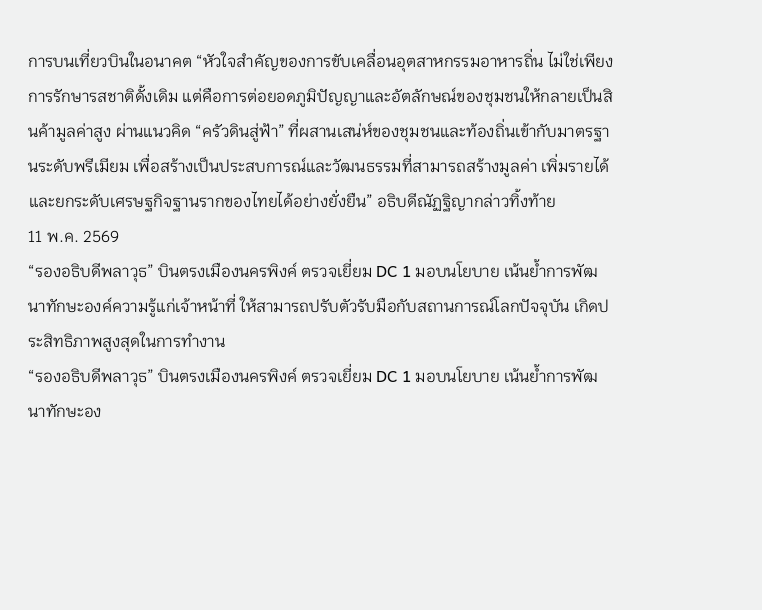การบนเที่ยวบินในอนาคต “หัวใจสำคัญของการขับเคลื่อนอุตสาหกรรมอาหารถิ่น ไม่ใช่เพียงการรักษารสชาติดั้งเดิม แต่คือการต่อยอดภูมิปัญญาและอัตลักษณ์ของชุมชนให้กลายเป็นสินค้ามูลค่าสูง ผ่านแนวคิด “ครัวดินสู่ฟ้า” ที่ผสานเสน่ห์ของชุมชนและท้องถิ่นเข้ากับมาตรฐานระดับพรีเมียม เพื่อสร้างเป็นประสบการณ์และวัฒนธรรมที่สามารถสร้างมูลค่า เพิ่มรายได้ และยกระดับเศรษฐกิจฐานรากของไทยได้อย่างยั่งยืน” อธิบดีณัฏฐิญากล่าวทิ้งท้าย
11 พ.ค. 2569
“รองอธิบดีพลาวุธ” บินตรงเมืองนครพิงค์ ตรวจเยี่ยม DC 1 มอบนโยบาย เน้นย้ำการพัฒนาทักษะองค์ความรู้แก่เจ้าหน้าที่ ให้สามารถปรับตัวรับมือกับสถานการณ์โลกปัจจุบัน เกิดประสิทธิภาพสูงสุดในการทำงาน
“รองอธิบดีพลาวุธ” บินตรงเมืองนครพิงค์ ตรวจเยี่ยม DC 1 มอบนโยบาย เน้นย้ำการพัฒนาทักษะอง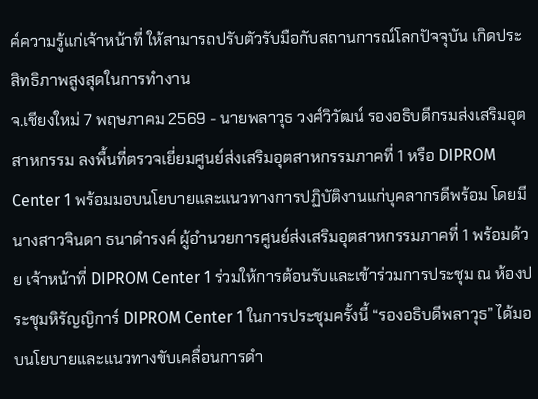ค์ความรู้แก่เจ้าหน้าที่ ให้สามารถปรับตัวรับมือกับสถานการณ์โลกปัจจุบัน เกิดประสิทธิภาพสูงสุดในการทำงาน
จ.เชียงใหม่ 7 พฤษภาคม 2569 - นายพลาวุธ วงศ์วิวัฒน์ รองอธิบดีกรมส่งเสริมอุตสาหกรรม ลงพื้นที่ตรวจเยี่ยมศูนย์ส่งเสริมอุตสาหกรรมภาคที่ 1 หรือ DIPROM Center 1 พร้อมมอบนโยบายและแนวทางการปฏิบัติงานแก่บุคลากรดีพร้อม โดยมี นางสาวจินดา ธนาดำรงค์ ผู้อำนวยการศูนย์ส่งเสริมอุตสาหกรรมภาคที่ 1 พร้อมด้วย เจ้าหน้าที่ DIPROM Center 1 ร่วมให้การต้อนรับและเข้าร่วมการประชุม ณ ห้องประชุมหิรัญญิการ์ DIPROM Center 1 ในการประชุมครั้งนี้ “รองอธิบดีพลาวุธ” ได้มอบนโยบายและแนวทางขับเคลื่อนการดำ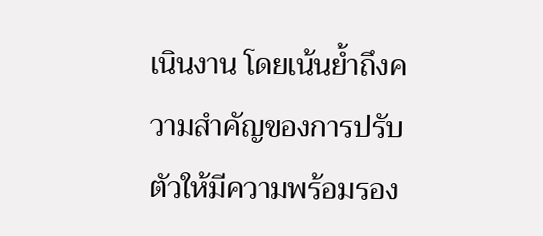เนินงาน โดยเน้นย้ำถึงความสำคัญของการปรับตัวให้มีความพร้อมรอง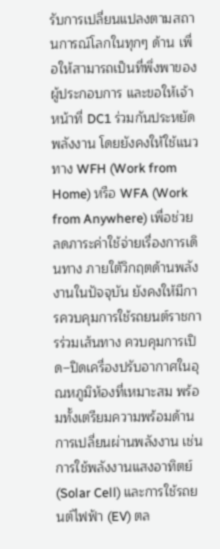รับการเปลี่ยนแปลงตามสถานการณ์โลกในทุกๆ ด้าน เพื่อให้สามารถเป็นที่พึ่งพาของผู้ประกอบการ และขอให้เจ้าหน้าที่ DC1 ร่วมกันประหยัดพลังงาน โดยยังคงให้ใช้แนวทาง WFH (Work from Home) หรือ WFA (Work from Anywhere) เพื่อช่วยลดภาระค่าใช้จ่ายเรื่องการเดินทาง ภายใต้วิกฤตด้านพลังงานในปัจจุบัน ยังคงให้มีการควบคุมการใช้รถยนต์ราชการร่วมเส้นทาง ควบคุมการเปิด–ปิดเครื่องปรับอากาศในอุณหภูมิห้องที่เหมาะสม พร้อมทั้งเตรียมความพร้อมด้านการเปลี่ยนผ่านพลังงาน เช่น การใช้พลังงานแสงอาทิตย์ (Solar Cell) และการใช้รถยนต์ไฟฟ้า (EV) ตล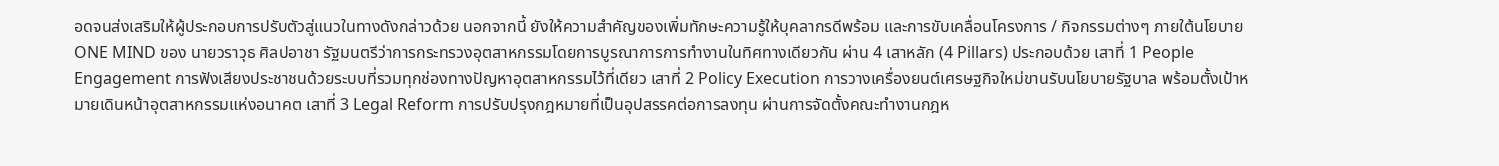อดจนส่งเสริมให้ผู้ประกอบการปรับตัวสู่แนวในทางดังกล่าวด้วย นอกจากนี้ ยังให้ความสำคัญของเพิ่มทักษะความรู้ให้บุคลากรดีพร้อม และการขับเคลื่อนโครงการ / กิจกรรมต่างๆ ภายใต้นโยบาย ONE MIND ของ นายวราวุธ ศิลปอาชา รัฐมนตรีว่าการกระทรวงอุตสาหกรรมโดยการบูรณาการการทำงานในทิศทางเดียวกัน ผ่าน 4 เสาหลัก (4 Pillars) ประกอบด้วย เสาที่ 1 People Engagement การฟังเสียงประชาชนด้วยระบบที่รวมทุกช่องทางปัญหาอุตสาหกรรมไว้ที่เดียว เสาที่ 2 Policy Execution การวางเครื่องยนต์เศรษฐกิจใหม่ขานรับนโยบายรัฐบาล พร้อมตั้งเป้าหมายเดินหน้าอุตสาหกรรมแห่งอนาคต เสาที่ 3 Legal Reform การปรับปรุงกฎหมายที่เป็นอุปสรรคต่อการลงทุน ผ่านการจัดตั้งคณะทำงานกฎห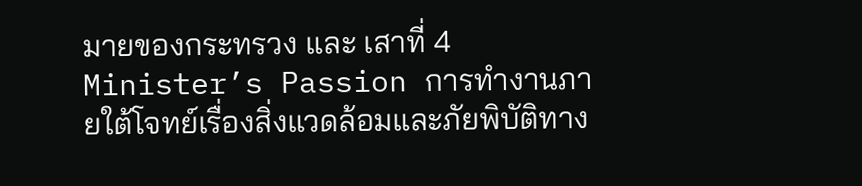มายของกระทรวง และ เสาที่ 4 Minister’s Passion การทำงานภายใต้โจทย์เรื่องสิ่งแวดล้อมและภัยพิบัติทาง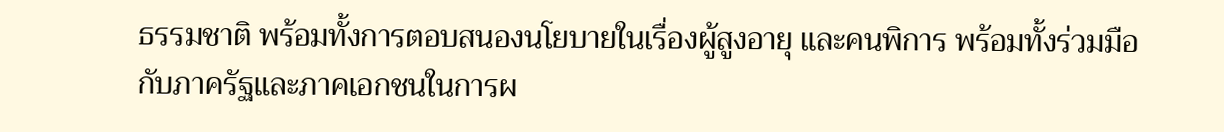ธรรมชาติ พร้อมทั้งการตอบสนองนโยบายในเรื่องผู้สูงอายุ และคนพิการ พร้อมทั้งร่วมมือกับภาครัฐและภาคเอกชนในการผ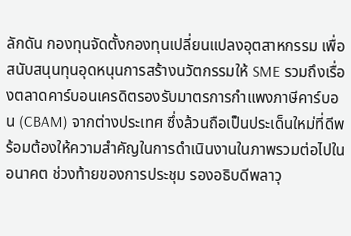ลักดัน กองทุนจัดตั้งกองทุนเปลี่ยนแปลงอุตสาหกรรม เพื่อสนับสนุนทุนอุดหนุนการสร้างนวัตกรรมให้ SME รวมถึงเรื่องตลาดคาร์บอนเครดิตรองรับมาตรการกำแพงภาษีคาร์บอน (CBAM) จากต่างประเทศ ซึ่งล้วนถือเป็นประเด็นใหม่ที่ดีพร้อมต้องให้ความสำคัญในการดำเนินงานในภาพรวมต่อไปในอนาคต ช่วงท้ายของการประชุม รองอธิบดีพลาวุ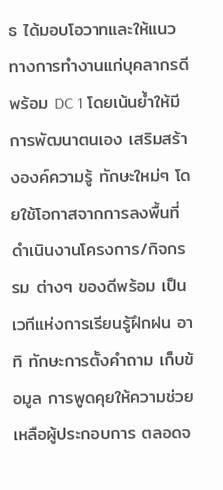ธ ได้มอบโอวาทและให้แนวทางการทำงานแก่บุคลากรดีพร้อม DC 1 โดยเน้นย้ำให้มีการพัฒนาตนเอง เสริมสร้างองค์ความรู้ ทักษะใหม่ๆ โดยใช้โอกาสจากการลงพื้นที่ดำเนินงานโครงการ/กิจกรรม ต่างๆ ของดีพร้อม เป็นเวทีแห่งการเรียนรู้ฝึกฝน อาทิ ทักษะการตั้งคำถาม เก็บข้อมูล การพูดคุยให้ความช่วยเหลือผู้ประกอบการ ตลอดจ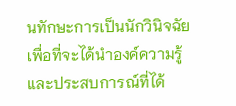นทักษะการเป็นนักวินิจฉัย เพื่อที่จะได้นำองค์ความรู้และประสบการณ์ที่ได้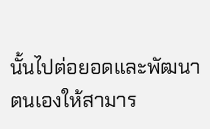นั้นไปต่อยอดและพัฒนาตนเองให้สามาร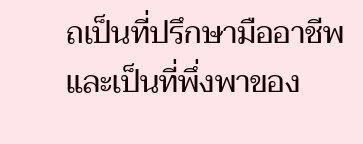ถเป็นที่ปรึกษามืออาชีพ และเป็นที่พึ่งพาของ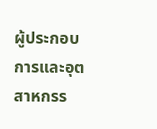ผู้ประกอบการและอุตสาหกรร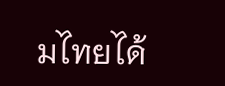มไทยได้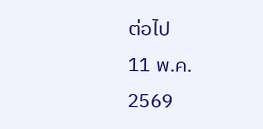ต่อไป
11 พ.ค. 2569